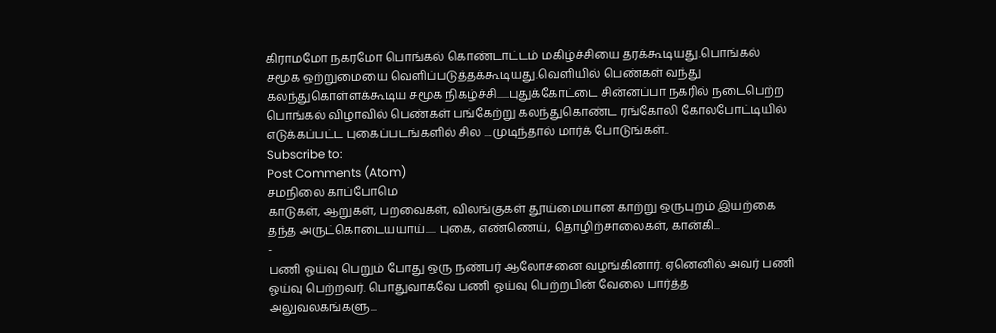கிராமமோ நகரமோ பொங்கல் கொண்டாட்டம் மகிழ்ச்சியை தரக்கூடியது.பொங்கல் சமூக ஒற்றுமையை வெளிப்படுத்தக்கூடியது.வெளியில் பெண்கள் வந்து கலந்துகொள்ளக்கூடிய சமூக நிகழ்ச்சி......புதுக்கோட்டை சின்னப்பா நகரில் நடைபெற்ற பொங்கல் விழாவில் பெண்கள் பங்கேற்று கலந்துகொண்ட ரங்கோலி கோலபோட்டியில் எடுக்கப்பட்ட புகைப்படங்களில் சில ....முடிந்தால் மார்க் போடுங்கள்..
Subscribe to:
Post Comments (Atom)
சமநிலை காப்போமெ
காடுகள், ஆறுகள், பறவைகள், விலங்குகள் தூய்மையான காற்று ஒருபுறம் இயற்கை தந்த அருட்கொடையயாய்..... புகை, எண்ணெய், தொழிற்சாலைகள், கான்கி...
-
பணி ஓய்வு பெறும் போது ஒரு நண்பர் ஆலோசனை வழங்கினார். ஏனெனில் அவர் பணி ஓய்வு பெற்றவர். பொதுவாகவே பணி ஓய்வு பெற்றபின் வேலை பார்த்த அலுவலகங்களு...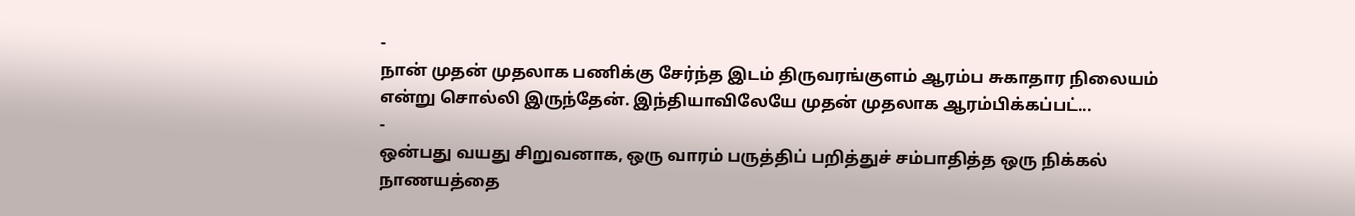-
நான் முதன் முதலாக பணிக்கு சேர்ந்த இடம் திருவரங்குளம் ஆரம்ப சுகாதார நிலையம் என்று சொல்லி இருந்தேன். இந்தியாவிலேயே முதன் முதலாக ஆரம்பிக்கப்பட்...
-
ஒன்பது வயது சிறுவனாக, ஒரு வாரம் பருத்திப் பறித்துச் சம்பாதித்த ஒரு நிக்கல் நாணயத்தை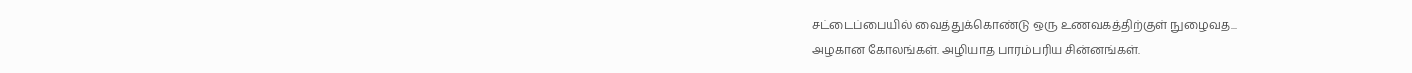சட்டைப்பையில் வைத்துக்கொண்டு ஒரு உணவகத்திற்குள் நுழைவத...
அழகான கோலங்கள். அழியாத பாரம்பரிய சின்னங்கள்.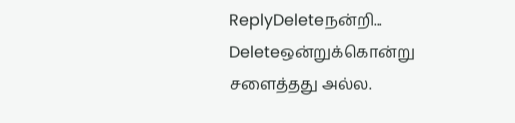ReplyDeleteநன்றி...
Deleteஒன்றுக்கொன்று சளைத்தது அல்ல.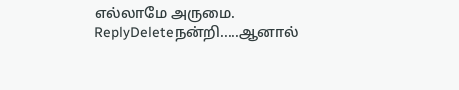எல்லாமே அருமை.
ReplyDeleteநன்றி.....ஆனால்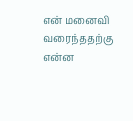என் மனைவி வரைந்ததற்கு என்ன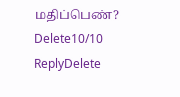மதிப்பெண்?
Delete10/10
ReplyDelete